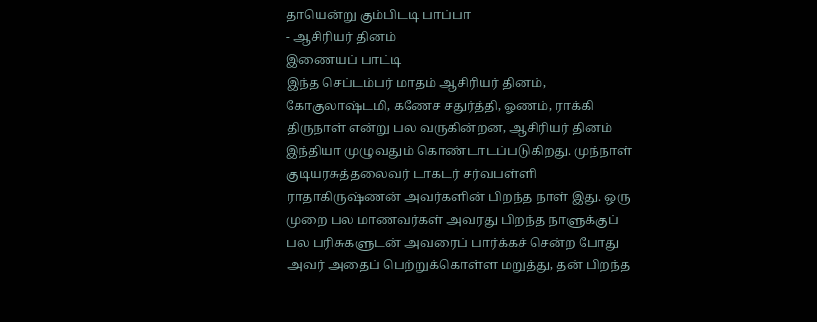தாயென்று கும்பிடடி பாப்பா
- ஆசிரியர் தினம்
இணையப் பாட்டி
இந்த செப்டம்பர் மாதம் ஆசிரியர் தினம், கோகுலாஷ்டமி, கணேச சதுர்த்தி, ஓணம், ராக்கி திருநாள் என்று பல வருகின்றன, ஆசிரியர் தினம் இந்தியா முழுவதும் கொண்டாடப்படுகிறது. முந்நாள் குடியரசுத்தலைவர் டாகடர் சர்வபள்ளி ராதாகிருஷ்ணன் அவர்களின் பிறந்த நாள் இது. ஒரு முறை பல மாணவர்கள் அவரது பிறந்த நாளுக்குப் பல பரிசுகளுடன் அவரைப் பார்க்கச் சென்ற போது அவர் அதைப் பெற்றுக்கொள்ள மறுத்து, தன் பிறந்த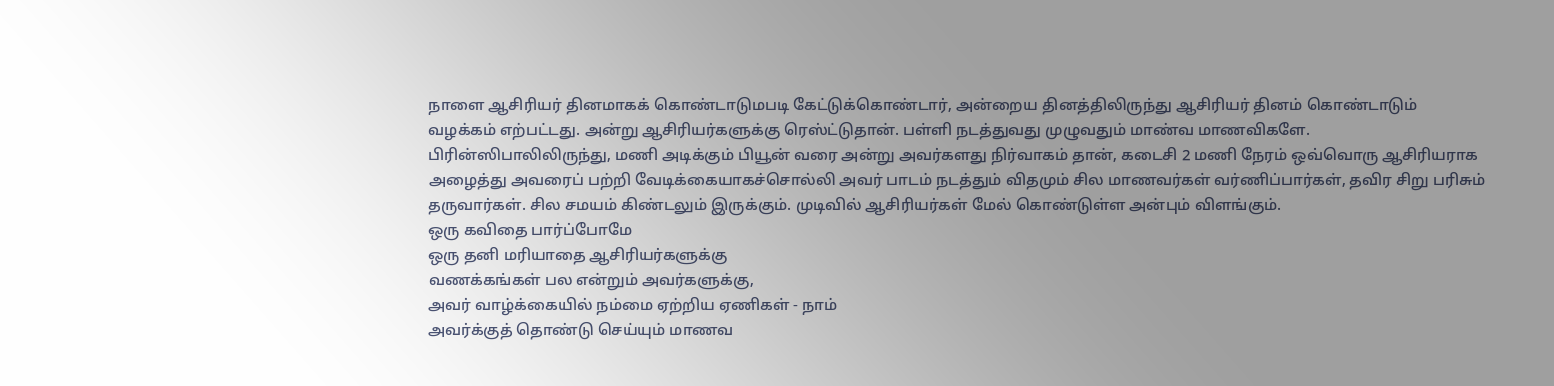நாளை ஆசிரியர் தினமாகக் கொண்டாடுமபடி கேட்டுக்கொண்டார், அன்றைய தினத்திலிருந்து ஆசிரியர் தினம் கொண்டாடும் வழக்கம் எற்பட்டது. அன்று ஆசிரியர்களுக்கு ரெஸ்ட்டுதான். பள்ளி நடத்துவது முழுவதும் மாண்வ மாணவிகளே. பிரின்ஸிபாலிலிருந்து, மணி அடிக்கும் பியூன் வரை அன்று அவர்களது நிர்வாகம் தான், கடைசி 2 மணி நேரம் ஒவ்வொரு ஆசிரியராக அழைத்து அவரைப் பற்றி வேடிக்கையாகச்சொல்லி அவர் பாடம் நடத்தும் விதமும் சில மாணவர்கள் வர்ணிப்பார்கள், தவிர சிறு பரிசும் தருவார்கள். சில சமயம் கிண்டலும் இருக்கும். முடிவில் ஆசிரியர்கள் மேல் கொண்டுள்ள அன்பும் விளங்கும்.
ஒரு கவிதை பார்ப்போமே
ஒரு தனி மரியாதை ஆசிரியர்களுக்கு
வணக்கங்கள் பல என்றும் அவர்களுக்கு,
அவர் வாழ்க்கையில் நம்மை ஏற்றிய ஏணிகள் - நாம்
அவர்க்குத் தொண்டு செய்யும் மாணவ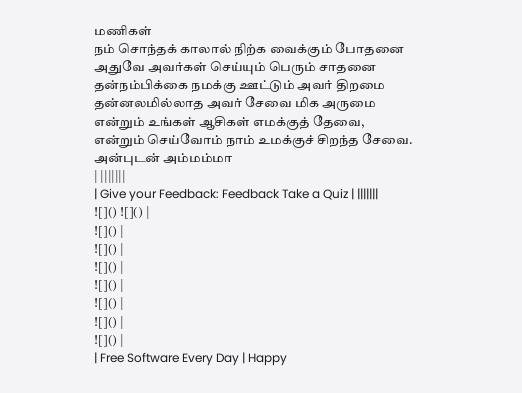மணிகள்
நம் சொந்தக் காலால் நிற்க வைக்கும் போதனை
அதுவே அவர்கள் செய்யும் பெரும் சாதனை
தன்நம்பிக்கை நமக்கு ஊட்டும் அவர் திறமை
தன்னலமில்லாத அவர் சேவை மிக அருமை
என்றும் உங்கள் ஆசிகள் எமக்குத் தேவை,
என்றும் செய்வோம் நாம் உமக்குச் சிறந்த சேவை.
அன்புடன் அம்மம்மா
| |||||||
| Give your Feedback: Feedback Take a Quiz | |||||||
![]() ![]() |
![]() |
![]() |
![]() |
![]() |
![]() |
![]() |
![]() |
| Free Software Every Day | Happy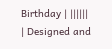Birthday | ||||||
| Designed and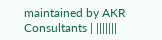maintained by AKR Consultants | |||||||